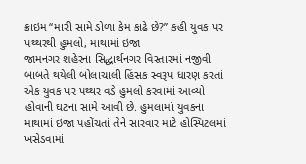ક્રાઇમ “મારી સામે ડોળા કેમ કાઢે છે?” કહી યુવક પર પથ્થરથી હુમલો, માથામાં ઇજા
જામનગર શહેરના સિદ્ધાર્થનગર વિસ્તારમાં નજીવી બાબતે થયેલી બોલાચાલી હિંસક સ્વરૂપ ધારણ કરતાં એક યુવક પર પથ્થર વડે હુમલો કરવામાં આવ્યો હોવાની ઘટના સામે આવી છે. હુમલામાં યુવકના માથામાં ઇજા પહોંચતાં તેને સારવાર માટે હોસ્પિટલમાં ખસેડવામાં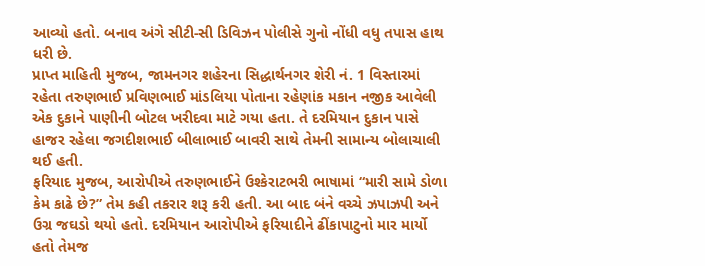આવ્યો હતો. બનાવ અંગે સીટી-સી ડિવિઝન પોલીસે ગુનો નોંધી વધુ તપાસ હાથ ધરી છે.
પ્રાપ્ત માહિતી મુજબ, જામનગર શહેરના સિદ્ધાર્થનગર શેરી નં. 1 વિસ્તારમાં રહેતા તરુણભાઈ પ્રવિણભાઈ માંડલિયા પોતાના રહેણાંક મકાન નજીક આવેલી એક દુકાને પાણીની બોટલ ખરીદવા માટે ગયા હતા. તે દરમિયાન દુકાન પાસે હાજર રહેલા જગદીશભાઈ બીલાભાઈ બાવરી સાથે તેમની સામાન્ય બોલાચાલી થઈ હતી.
ફરિયાદ મુજબ, આરોપીએ તરુણભાઈને ઉશ્કેરાટભરી ભાષામાં “મારી સામે ડોળા કેમ કાઢે છે?” તેમ કહી તકરાર શરૂ કરી હતી. આ બાદ બંને વચ્ચે ઝપાઝપી અને ઉગ્ર જઘડો થયો હતો. દરમિયાન આરોપીએ ફરિયાદીને ઢીંકાપાટુનો માર માર્યો હતો તેમજ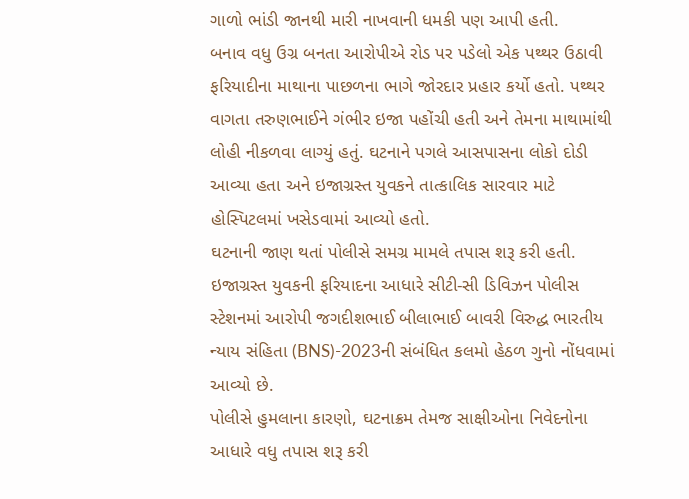ગાળો ભાંડી જાનથી મારી નાખવાની ધમકી પણ આપી હતી.
બનાવ વધુ ઉગ્ર બનતા આરોપીએ રોડ પર પડેલો એક પથ્થર ઉઠાવી ફરિયાદીના માથાના પાછળના ભાગે જોરદાર પ્રહાર કર્યો હતો. પથ્થર વાગતા તરુણભાઈને ગંભીર ઇજા પહોંચી હતી અને તેમના માથામાંથી લોહી નીકળવા લાગ્યું હતું. ઘટનાને પગલે આસપાસના લોકો દોડી આવ્યા હતા અને ઇજાગ્રસ્ત યુવકને તાત્કાલિક સારવાર માટે હોસ્પિટલમાં ખસેડવામાં આવ્યો હતો.
ઘટનાની જાણ થતાં પોલીસે સમગ્ર મામલે તપાસ શરૂ કરી હતી. ઇજાગ્રસ્ત યુવકની ફરિયાદના આધારે સીટી-સી ડિવિઝન પોલીસ સ્ટેશનમાં આરોપી જગદીશભાઈ બીલાભાઈ બાવરી વિરુદ્ધ ભારતીય ન્યાય સંહિતા (BNS)-2023ની સંબંધિત કલમો હેઠળ ગુનો નોંધવામાં આવ્યો છે.
પોલીસે હુમલાના કારણો, ઘટનાક્રમ તેમજ સાક્ષીઓના નિવેદનોના આધારે વધુ તપાસ શરૂ કરી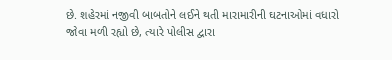છે. શહેરમાં નજીવી બાબતોને લઈને થતી મારામારીની ઘટનાઓમાં વધારો જોવા મળી રહ્યો છે, ત્યારે પોલીસ દ્વારા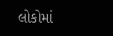લોકોમાં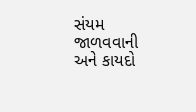સંયમ જાળવવાની અને કાયદો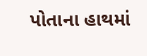પોતાના હાથમાં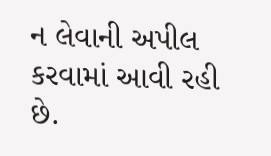ન લેવાની અપીલ કરવામાં આવી રહી છે.